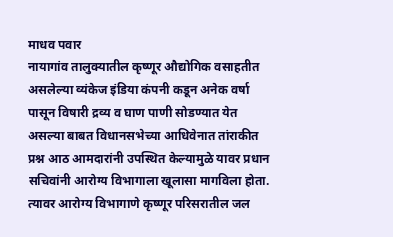माधव पवार
नायागांव तालुक्यातील कृष्णूर औद्योगिक वसाहतीत असलेल्या व्यंकेज इंडिया कंपनी कडून अनेक वर्षा पासून विषारी द्रव्य व घाण पाणी सोडण्यात येत असल्या बाबत विधानसभेच्या आधिवेनात तांराकीत प्रश्न आठ आमदारांनी उपस्थित केल्यामुळे यावर प्रधान सचिवांनी आरोग्य विभागाला खूलासा मागविला होता. त्यावर आरोग्य विभागाणे कृष्णूर परिसरातील जल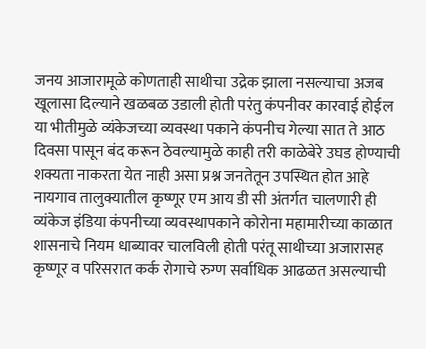जनय आजारामूळे कोणताही साथीचा उद्रेक झाला नसल्याचा अजब खूलासा दिल्याने खळबळ उडाली होती परंतु कंपनीवर कारवाई होईल या भीतीमुळे व्यंकेजच्या व्यवस्था पकाने कंपनीच गेल्या सात ते आठ दिवसा पासून बंद करून ठेवल्यामुळे काही तरी काळेबेरे उघड होण्याची शक्यता नाकरता येत नाही असा प्रश्न जनतेतून उपस्थित होत आहे
नायगाव तालुक्यातील कृष्णूर एम आय डी सी अंतर्गत चालणारी ही व्यंकेज इंडिया कंपनीच्या व्यवस्थापकाने कोरोना महामारीच्या काळात शासनाचे नियम धाब्यावर चालविली होती परंतू साथीच्या अजारासह कृष्णूर व परिसरात कर्क रोगाचे रुग्ण सर्वाधिक आढळत असल्याची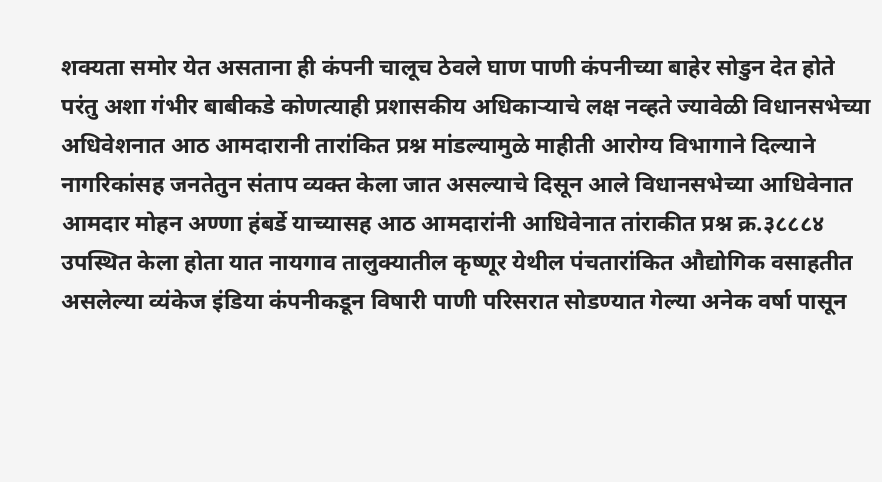शक्यता समोर येत असताना ही कंपनी चालूच ठेवले घाण पाणी कंपनीच्या बाहेर सोडुन देत होते परंतु अशा गंभीर बाबीकडे कोणत्याही प्रशासकीय अधिकाऱ्याचे लक्ष नव्हते ज्यावेळी विधानसभेच्या अधिवेशनात आठ आमदारानी तारांकित प्रश्न मांडल्यामुळे माहीती आरोग्य विभागाने दिल्याने नागरिकांसह जनतेतुन संताप व्यक्त केला जात असल्याचे दिसून आले विधानसभेच्या आधिवेनात आमदार मोहन अण्णा हंबर्डे याच्यासह आठ आमदारांनी आधिवेनात तांराकीत प्रश्न क्र.३८८८४ उपस्थित केला होता यात नायगाव तालुक्यातील कृष्णूर येथील पंचतारांकित औद्योगिक वसाहतीत असलेल्या व्यंकेज इंडिया कंपनीकडून विषारी पाणी परिसरात सोडण्यात गेल्या अनेक वर्षा पासून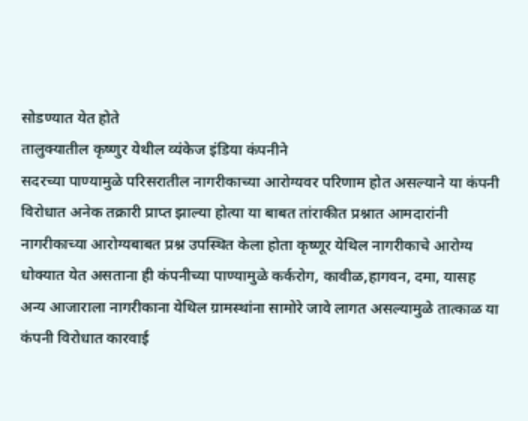सोडण्यात येत होते
तालुक्यातील कृष्णुर येथील व्यंकेज इंडिया कंपनीने
सदरच्या पाण्यामुळे परिसरातील नागरीकाच्या आरोग्यवर परिणाम होत असल्याने या कंपनी विरोधात अनेक तक्रारी प्राप्त झाल्या होत्या या बाबत तांराकीत प्रश्नात आमदारांनी नागरीकाच्या आरोग्यबाबत प्रश्न उपस्थित केला होता कृष्णूर येथिल नागरीकाचे आरोग्य धोक्यात येत असताना ही कंपनीच्या पाण्यामुळे कर्करोग, कावीळ,हागवन, दमा, यासह अन्य आजाराला नागरीकाना येथिल ग्रामस्थांना सामोरे जावे लागत असल्यामुळे तात्काळ या कंपनी विरोधात कारवाई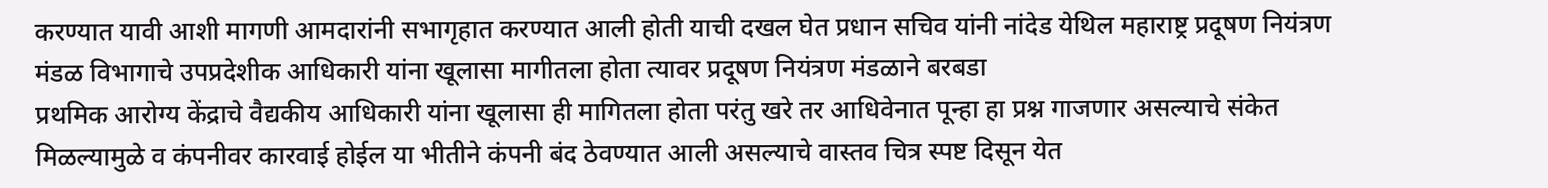करण्यात यावी आशी मागणी आमदारांनी सभागृहात करण्यात आली होती याची दखल घेत प्रधान सचिव यांनी नांदेड येथिल महाराष्ट्र प्रदूषण नियंत्रण मंडळ विभागाचे उपप्रदेशीक आधिकारी यांना खूलासा मागीतला होता त्यावर प्रदूषण नियंत्रण मंडळाने बरबडा
प्रथमिक आरोग्य केंद्राचे वैद्यकीय आधिकारी यांना खूलासा ही मागितला होता परंतु खरे तर आधिवेनात पून्हा हा प्रश्न गाजणार असल्याचे संकेत मिळल्यामुळे व कंपनीवर कारवाई होईल या भीतीने कंपनी बंद ठेवण्यात आली असल्याचे वास्तव चित्र स्पष्ट दिसून येत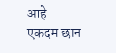आहे
एकदम छान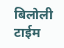बिलोली टाईम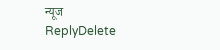न्यूज
ReplyDelete